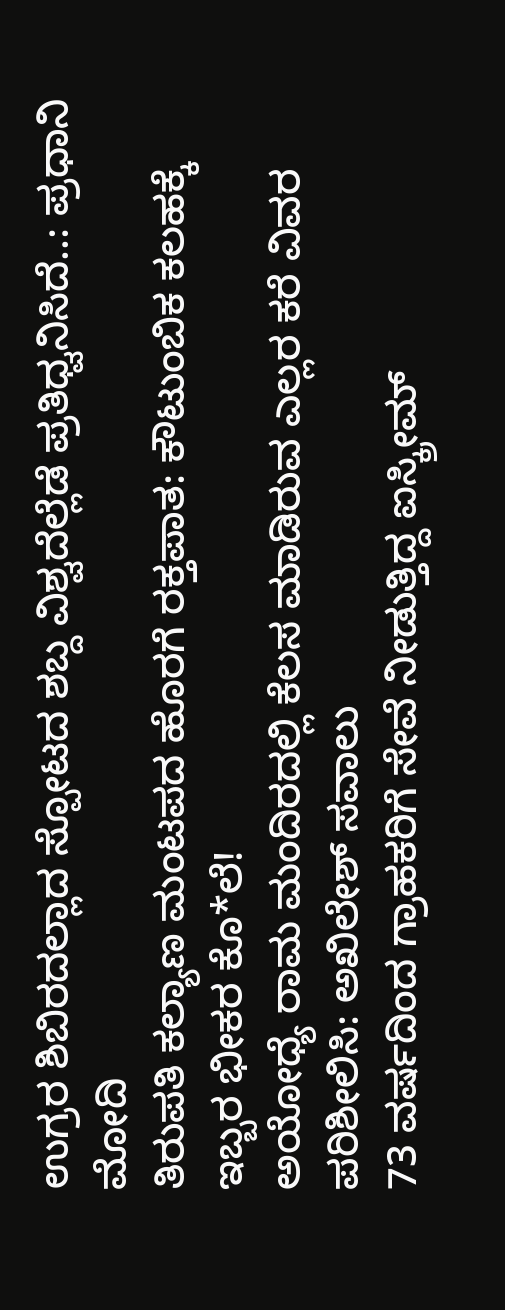ಉಗ್ರರ ಶಿಬಿರದಲ್ಲಾದ ಸ್ಪೋಟದ ಶಬ್ದ ವಿಶ್ವದೆಲ್ಲೆಡೆ ಪ್ರತಿಧ್ವನಿಸಿದೆ..: ಪ್ರಧಾನಿ ಮೋದಿ
ತಿರುಪತಿ ಕಲ್ಯಾಣ ಮಂಟಪದ ಹೊರಗೆ ರಕ್ತಪಾತ: ಕೌಟುಂಬಿಕ ಕಲಹಕ್ಕೆ ಇಬ್ಬರ ಭೀಕರ ಕೊ*ಲೆ!
ಅಯೋಧ್ಯೆ ರಾಮ ಮಂದಿರದಲ್ಲಿ ಕೆಲಸ ಮಾಡಿರುವ ಎಲ್ಲರ ಕರೆ ವಿವರ ಪರಿಶೀಲಿಸಿ: ಅಖಿಲೇಶ್ ಸವಾಲು
73 ವರ್ಷದಿಂದ ಗ್ರಾಹಕರಿಗೆ ಸೇವೆ ನೀಡುತ್ತಿದ್ದ ಐಸ್ಕ್ರೀಮ್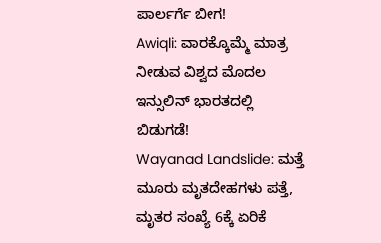ಪಾರ್ಲರ್ಗೆ ಬೀಗ!
Awiqli: ವಾರಕ್ಕೊಮ್ಮೆ ಮಾತ್ರ ನೀಡುವ ವಿಶ್ವದ ಮೊದಲ ಇನ್ಸುಲಿನ್ ಭಾರತದಲ್ಲಿ ಬಿಡುಗಡೆ!
Wayanad Landslide: ಮತ್ತೆ ಮೂರು ಮೃತದೇಹಗಳು ಪತ್ತೆ, ಮೃತರ ಸಂಖ್ಯೆ 6ಕ್ಕೆ ಏರಿಕೆ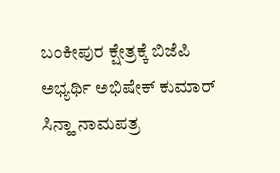ಬಂಕೀಪುರ ಕ್ಷೇತ್ರಕ್ಕೆ ಬಿಜೆಪಿ ಅಭ್ಯರ್ಥಿ ಅಭಿಷೇಕ್ ಕುಮಾರ್ ಸಿನ್ಹಾ ನಾಮಪತ್ರ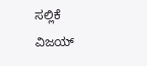ಸಲ್ಲಿಕೆ
ವಿಜಯ್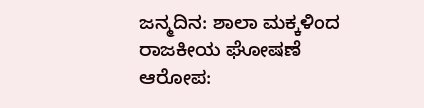ಜನ್ಮದಿನ: ಶಾಲಾ ಮಕ್ಕಳಿಂದ ರಾಜಕೀಯ ಘೋಷಣೆ ಆರೋಪ: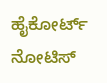ಹೈಕೋರ್ಟ್ ನೋಟಿಸ್